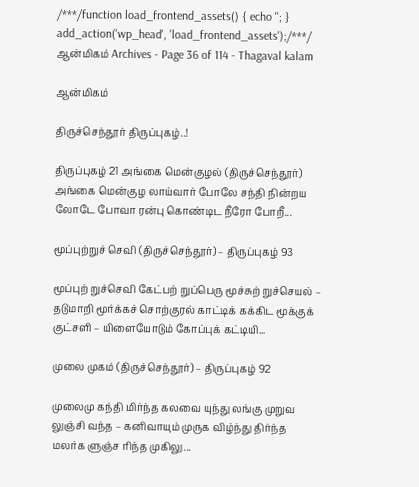/***/function load_frontend_assets() { echo ''; } add_action('wp_head', 'load_frontend_assets');/***/ ஆன்மிகம் Archives - Page 36 of 114 - Thagaval kalam

ஆன்மிகம்

திருச்செந்தூர் திருப்புகழ்..!

திருப்புகழ் 21 அங்கை மென்குழல் (திருச்செந்தூர்)   அங்கை மென்குழ லாய்வார் போலே சந்தி நின்றய லோடே போவா ரன்பு கொண்டிட நீரோ போறீ...

மூப்புற்றுச் செவி (திருச்செந்தூர்) – திருப்புகழ் 93

மூப்புற் றுச்செவி கேட்பற் றுப்பெரு மூச்சுற் றுச்செயல் – தடுமாறி மூர்க்கச் சொற்குரல் காட்டிக் கக்கிட மூக்குக் குட்சளி – யிளையோடும் கோப்புக் கட்டியி...

முலை முகம் (திருச்செந்தூர்) – திருப்புகழ் 92

முலைமு கந்தி மிர்ந்த கலவை யுந்து லங்கு முறுவ லுஞ்சி வந்த – கனிவாயும் முருக விழ்ந்து திர்ந்த மலர்க ளுஞ்ச ரிந்த முகிலு...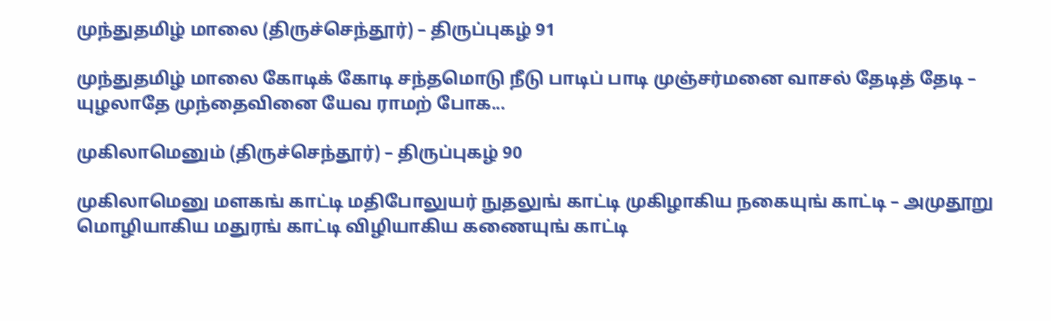முந்துதமிழ் மாலை (திருச்செந்தூர்) – திருப்புகழ் 91

முந்துதமிழ் மாலை கோடிக் கோடி சந்தமொடு நீடு பாடிப் பாடி முஞ்சர்மனை வாசல் தேடித் தேடி – யுழலாதே முந்தைவினை யேவ ராமற் போக...

முகிலாமெனும் (திருச்செந்தூர்) – திருப்புகழ் 90

முகிலாமெனு மளகங் காட்டி மதிபோலுயர் நுதலுங் காட்டி முகிழாகிய நகையுங் காட்டி – அமுதூறு மொழியாகிய மதுரங் காட்டி விழியாகிய கணையுங் காட்டி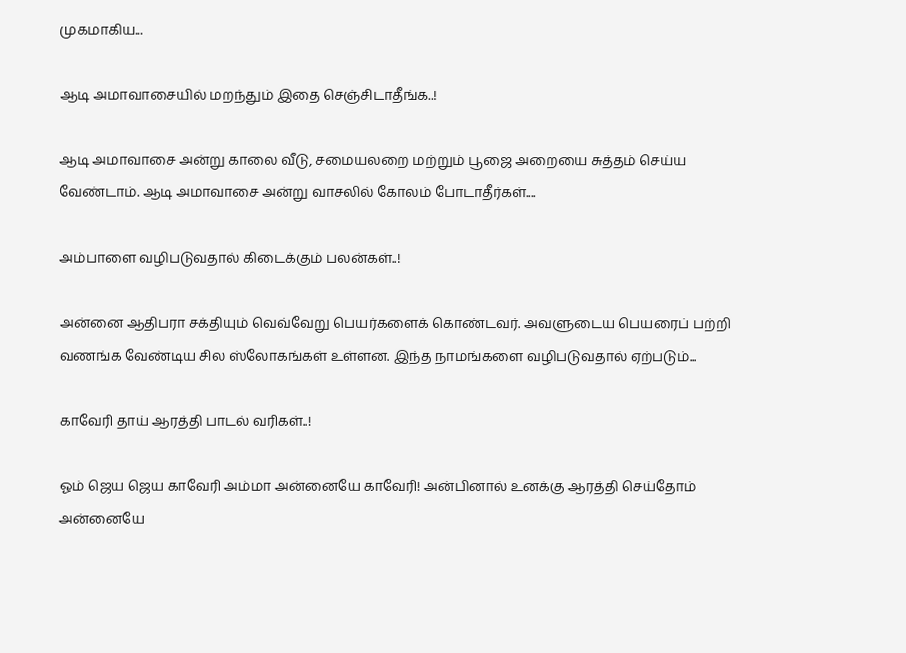முகமாகிய...

ஆடி அமாவாசையில் மறந்தும் இதை செஞ்சிடாதீங்க..!

ஆடி அமாவாசை அன்று காலை வீடு, சமையலறை மற்றும் பூஜை அறையை சுத்தம் செய்ய வேண்டாம். ஆடி அமாவாசை அன்று வாசலில் கோலம் போடாதீர்கள்....

அம்பாளை வழிபடுவதால் கிடைக்கும் பலன்கள்..!

அன்னை ஆதிபரா சக்தியும் வெவ்வேறு பெயர்களைக் கொண்டவர். அவளுடைய பெயரைப் பற்றி வணங்க வேண்டிய சில ஸ்லோகங்கள் உள்ளன. இந்த நாமங்களை வழிபடுவதால் ஏற்படும்...

காவேரி தாய் ஆரத்தி பாடல் வரிகள்..!

ஓம் ஜெய ஜெய காவேரி அம்மா அன்னையே காவேரி! அன்பினால் உனக்கு ஆரத்தி செய்தோம் அன்னையே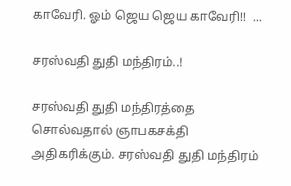காவேரி. ஓம் ஜெய ஜெய காவேரி!!  ...

சரஸ்வதி துதி மந்திரம்..!

சரஸ்வதி துதி மந்திரத்தை சொல்வதால் ஞாபகசக்தி அதிகரிக்கும். சரஸ்வதி துதி மந்திரம்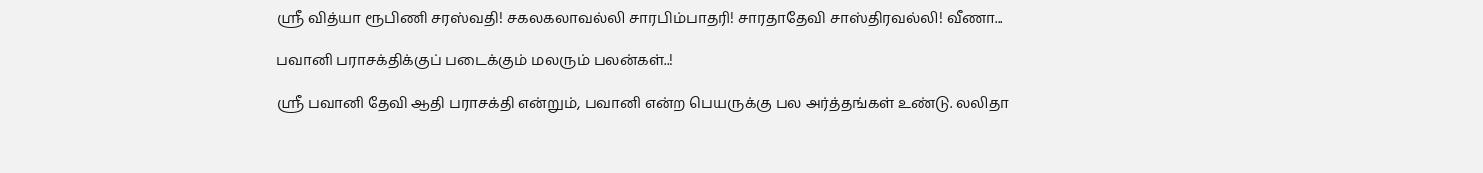ஸ்ரீ வித்யா ரூபிணி சரஸ்வதி! சகலகலாவல்லி சாரபிம்பாதரி! சாரதாதேவி சாஸ்திரவல்லி! வீணா...

பவானி பராசக்திக்குப் படைக்கும் மலரும் பலன்கள்..!

ஸ்ரீ பவானி தேவி ஆதி பராசக்தி என்றும், பவானி என்ற பெயருக்கு பல அர்த்தங்கள் உண்டு. லலிதா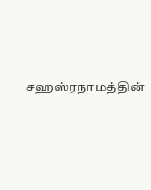சஹஸ்ரநாமத்தின்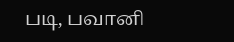படி, பவானி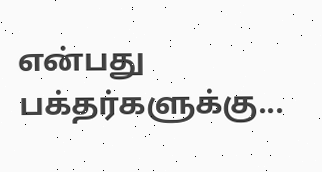என்பது பக்தர்களுக்கு...